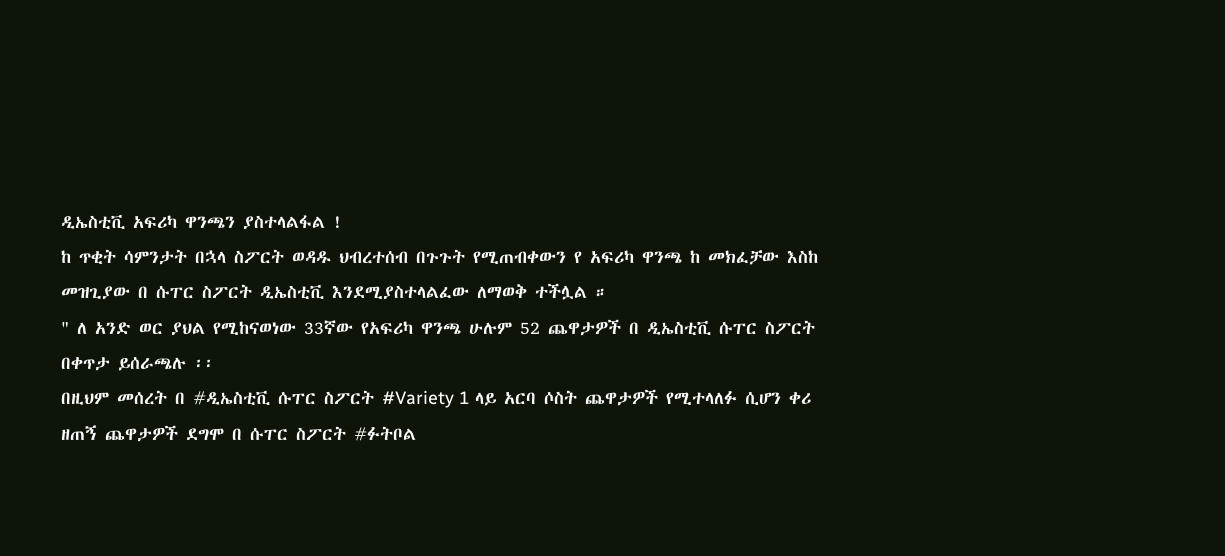ዲኤስቲቪ አፍሪካ ዋንጫን ያስተላልፋል !
ከ ጥቂት ሳምንታት በኋላ ስፖርት ወዳዱ ህብረተሰብ በጉጉት የሚጠብቀውን የ አፍሪካ ዋንጫ ከ መክፈቻው እስከ መዝጊያው በ ሱፐር ስፖርት ዲኤስቲቪ እንደሚያስተላልፈው ለማወቅ ተችሏል ።
" ለ አንድ ወር ያህል የሚከናወነው 33ኛው የአፍሪካ ዋንጫ ሁሉም 52 ጨዋታዎች በ ዲኤስቲቪ ሱፐር ስፖርት በቀጥታ ይሰራጫሉ ፡፡
በዚህም መሰረት በ #ዲኤስቲቪ ሱፐር ስፖርት #Variety 1 ላይ አርባ ሶስት ጨዋታዎች የሚተላለፉ ሲሆን ቀሪ ዘጠኝ ጨዋታዎች ደግሞ በ ሱፐር ስፖርት #ፉትቦል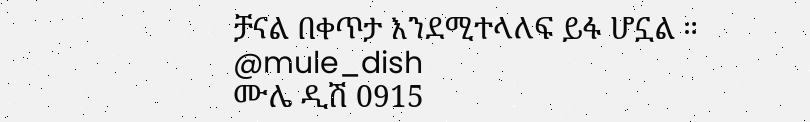ቻናል በቀጥታ እንደሚተላለፍ ይፋ ሆኗል ።
@mule_dish
ሙሌ ዲሽ 0915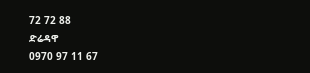72 72 88
ድሬዳዋ
0970 97 11 67